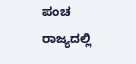ಪಂಚ ರಾಜ್ಯದಲ್ಲಿ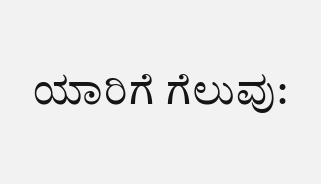ಯಾರಿಗೆ ಗೆಲುವು: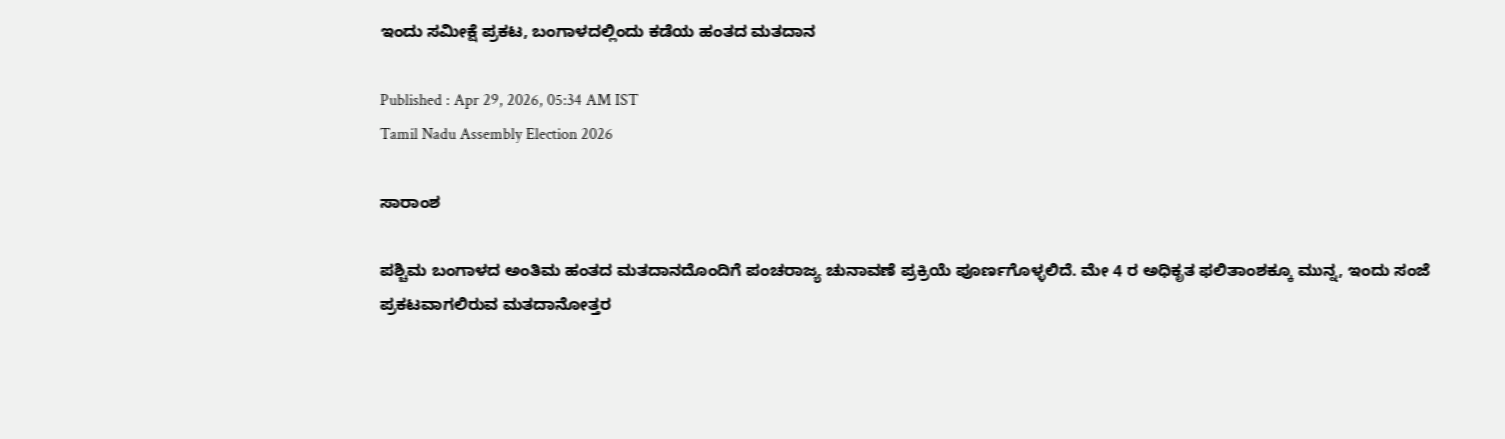ಇಂದು ಸಮೀಕ್ಷೆ ಪ್ರಕಟ, ಬಂಗಾಳದಲ್ಲಿಂದು ಕಡೆಯ ಹಂತದ ಮತದಾನ

Published : Apr 29, 2026, 05:34 AM IST
Tamil Nadu Assembly Election 2026

ಸಾರಾಂಶ

ಪಶ್ಚಿಮ ಬಂಗಾಳದ ಅಂತಿಮ ಹಂತದ ಮತದಾನದೊಂದಿಗೆ ಪಂಚರಾಜ್ಯ ಚುನಾವಣೆ ಪ್ರಕ್ರಿಯೆ ಪೂರ್ಣಗೊಳ್ಳಲಿದೆ. ಮೇ 4 ರ ಅಧಿಕೃತ ಫಲಿತಾಂಶಕ್ಕೂ ಮುನ್ನ, ಇಂದು ಸಂಜೆ ಪ್ರಕಟವಾಗಲಿರುವ ಮತದಾನೋತ್ತರ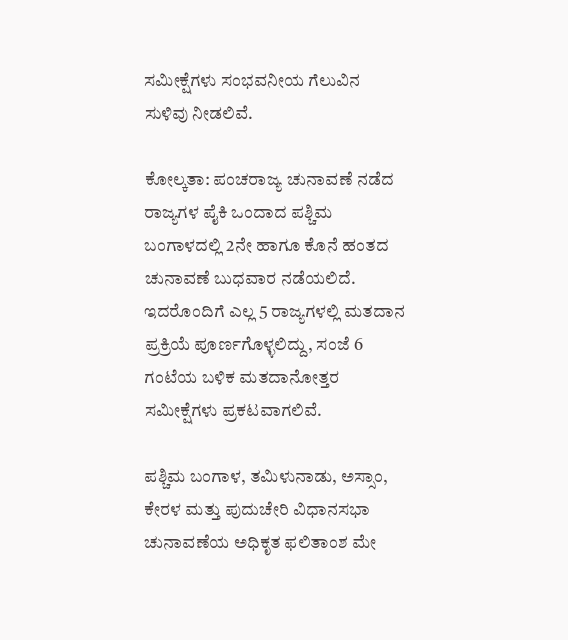ಸಮೀಕ್ಷೆಗಳು ಸಂಭವನೀಯ ಗೆಲುವಿನ ಸುಳಿವು ನೀಡಲಿವೆ.

ಕೋಲ್ಕತಾ: ಪಂಚರಾಜ್ಯ ಚುನಾವಣೆ ನಡೆದ ರಾಜ್ಯಗಳ ಪೈಕಿ ಒಂದಾದ ಪಶ್ಚಿಮ ಬಂಗಾಳದಲ್ಲಿ 2ನೇ ಹಾಗೂ ಕೊನೆ ಹಂತದ ಚುನಾವಣೆ ಬುಧವಾರ ನಡೆಯಲಿದೆ. ಇದರೊಂದಿಗೆ ಎಲ್ಲ 5 ರಾಜ್ಯಗಳಲ್ಲಿ ಮತದಾನ ಪ್ರಕ್ರಿಯೆ ಪೂರ್ಣಗೊಳ್ಳಲಿದ್ದು, ಸಂಜೆ 6 ಗಂಟೆಯ ಬಳಿಕ ಮತದಾನೋತ್ತರ ಸಮೀಕ್ಷೆಗಳು ಪ್ರಕಟವಾಗಲಿವೆ.

ಪಶ್ಚಿಮ ಬಂಗಾಳ, ತಮಿಳುನಾಡು, ಅಸ್ಸಾಂ, ಕೇರಳ ಮತ್ತು ಪುದುಚೇರಿ ವಿಧಾನಸಭಾ ಚುನಾವಣೆಯ ಅಧಿಕೃತ ಫಲಿತಾಂಶ ಮೇ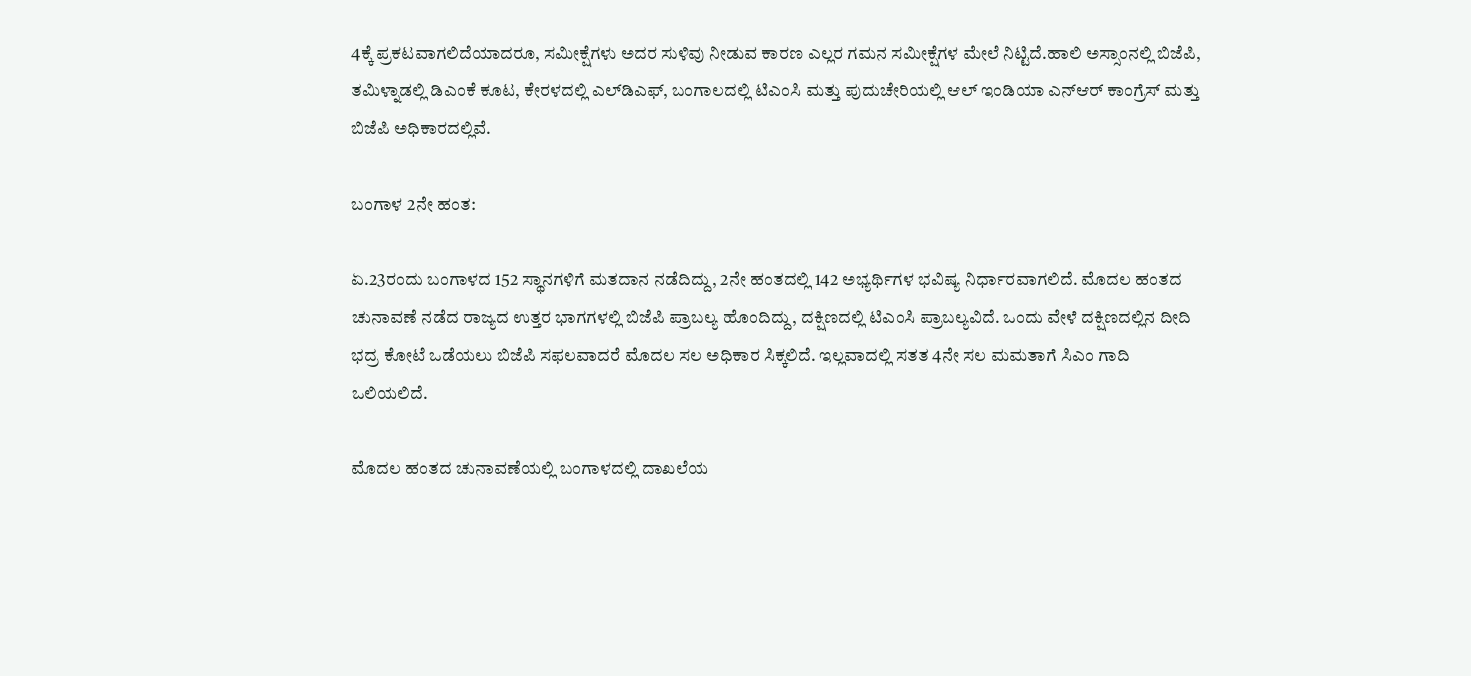4ಕ್ಕೆ ಪ್ರಕಟವಾಗಲಿದೆಯಾದರೂ, ಸಮೀಕ್ಷೆಗಳು ಅದರ ಸುಳಿವು ನೀಡುವ ಕಾರಣ ಎಲ್ಲರ ಗಮನ ಸಮೀಕ್ಷೆಗಳ ಮೇಲೆ ನಿಟ್ಟಿದೆ.ಹಾಲಿ ಅಸ್ಸಾಂನಲ್ಲಿ ಬಿಜೆಪಿ, ತಮಿಳ್ನಾಡಲ್ಲಿ ಡಿಎಂಕೆ ಕೂಟ, ಕೇರಳದಲ್ಲಿ ಎಲ್‌ಡಿಎಫ್‌, ಬಂಗಾಲದಲ್ಲಿ ಟಿಎಂಸಿ ಮತ್ತು ಪುದುಚೇರಿಯಲ್ಲಿ ಆಲ್‌ ಇಂಡಿಯಾ ಎನ್‌ಆರ್‌ ಕಾಂಗ್ರೆಸ್‌ ಮತ್ತು ಬಿಜೆಪಿ ಅಧಿಕಾರದಲ್ಲಿವೆ.

ಬಂಗಾಳ 2ನೇ ಹಂತ:

ಏ.23ರಂದು ಬಂಗಾಳದ 152 ಸ್ಥಾನಗಳಿಗೆ ಮತದಾನ ನಡೆದಿದ್ದು, 2ನೇ ಹಂತದಲ್ಲಿ 142 ಅಭ್ಯರ್ಥಿಗಳ ಭವಿಷ್ಯ ನಿರ್ಧಾರವಾಗಲಿದೆ. ಮೊದಲ ಹಂತದ ಚುನಾವಣೆ ನಡೆದ ರಾಜ್ಯದ ಉತ್ತರ ಭಾಗಗಳಲ್ಲಿ ಬಿಜೆಪಿ ಪ್ರಾಬಲ್ಯ ಹೊಂದಿದ್ದು, ದಕ್ಷಿಣದಲ್ಲಿ ಟಿಎಂಸಿ ಪ್ರಾಬಲ್ಯವಿದೆ. ಒಂದು ವೇಳೆ ದಕ್ಷಿಣದಲ್ಲಿನ ದೀದಿ ಭದ್ರ ಕೋಟೆ ಒಡೆಯಲು ಬಿಜೆಪಿ ಸಫಲವಾದರೆ ಮೊದಲ ಸಲ ಅಧಿಕಾರ ಸಿಕ್ಕಲಿದೆ. ಇಲ್ಲವಾದಲ್ಲಿ ಸತತ 4ನೇ ಸಲ ಮಮತಾಗೆ ಸಿಎಂ ಗಾದಿ ಒಲಿಯಲಿದೆ.

ಮೊದಲ ಹಂತದ ಚುನಾವಣೆಯಲ್ಲಿ ಬಂಗಾಳದಲ್ಲಿ ದಾಖಲೆಯ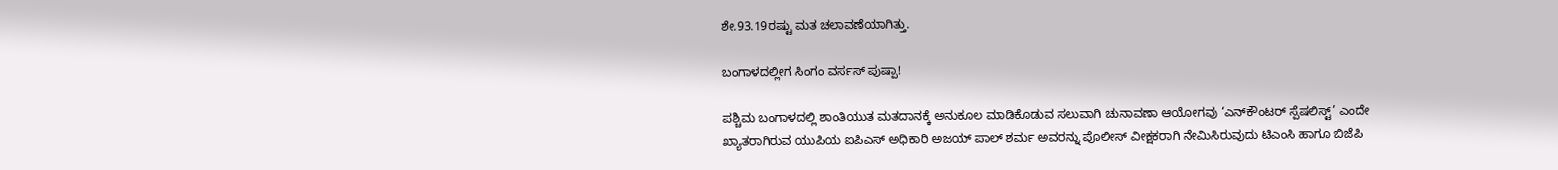ಶೇ.93.19ರಷ್ಟು ಮತ ಚಲಾವಣೆಯಾಗಿತ್ತು.

ಬಂಗಾಳದಲ್ಲೀಗ ಸಿಂಗಂ ವರ್ಸಸ್‌ ಪುಷ್ಪಾ!

ಪಶ್ಚಿಮ ಬಂಗಾಳದಲ್ಲಿ ಶಾಂತಿಯುತ ಮತದಾನಕ್ಕೆ ಅನುಕೂಲ ಮಾಡಿಕೊಡುವ ಸಲುವಾಗಿ ಚುನಾವಣಾ ಆಯೋಗವು ‘ಎನ್‌ಕೌಂಟರ್‌ ಸ್ಪೆಷಲಿಸ್ಟ್‌’ ಎಂದೇ ಖ್ಯಾತರಾಗಿರುವ ಯುಪಿಯ ಐಪಿಎಸ್‌ ಅಧಿಕಾರಿ ಅಜಯ್‌ ಪಾಲ್‌ ಶರ್ಮ ಅವರನ್ನು ಪೊಲೀಸ್‌ ವೀಕ್ಷಕರಾಗಿ ನೇಮಿಸಿರುವುದು ಟಿಎಂಸಿ ಹಾಗೂ ಬಿಜೆಪಿ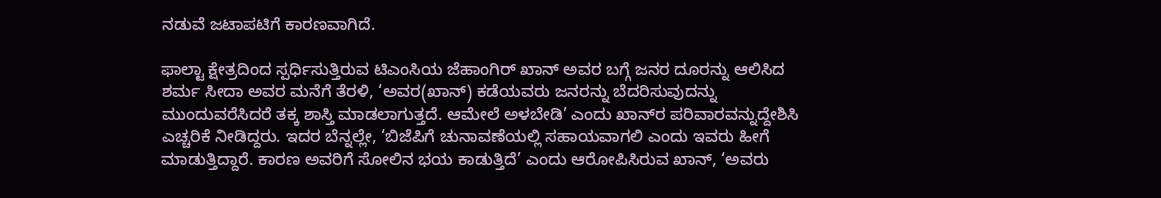ನಡುವೆ ಜಟಾಪಟಿಗೆ ಕಾರಣವಾಗಿದೆ.

ಫಾಲ್ಟಾ ಕ್ಷೇತ್ರದಿಂದ ಸ್ಪರ್ಧಿಸುತ್ತಿರುವ ಟಿಎಂಸಿಯ ಜೆಹಾಂಗಿರ್‌ ಖಾನ್‌ ಅವರ ಬಗ್ಗೆ ಜನರ ದೂರನ್ನು ಆಲಿಸಿದ ಶರ್ಮ ಸೀದಾ ಅವರ ಮನೆಗೆ ತೆರಳಿ, ‘ಅವರ(ಖಾನ್‌) ಕಡೆಯವರು ಜನರನ್ನು ಬೆದರಿಸುವುದನ್ನು ಮುಂದುವರೆಸಿದರೆ ತಕ್ಕ ಶಾಸ್ತಿ ಮಾಡಲಾಗುತ್ತದೆ. ಆಮೇಲೆ ಅಳಬೇಡಿ’ ಎಂದು ಖಾನ್‌ರ ಪರಿವಾರವನ್ನುದ್ದೇಶಿಸಿ ಎಚ್ಚರಿಕೆ ನೀಡಿದ್ದರು. ಇದರ ಬೆನ್ನಲ್ಲೇ, ‘ಬಿಜೆಪಿಗೆ ಚುನಾವಣೆಯಲ್ಲಿ ಸಹಾಯವಾಗಲಿ ಎಂದು ಇವರು ಹೀಗೆ ಮಾಡುತ್ತಿದ್ದಾರೆ. ಕಾರಣ ಅವರಿಗೆ ಸೋಲಿನ ಭಯ ಕಾಡುತ್ತಿದೆ’ ಎಂದು ಆರೋಪಿಸಿರುವ ಖಾನ್‌, ‘ಅವರು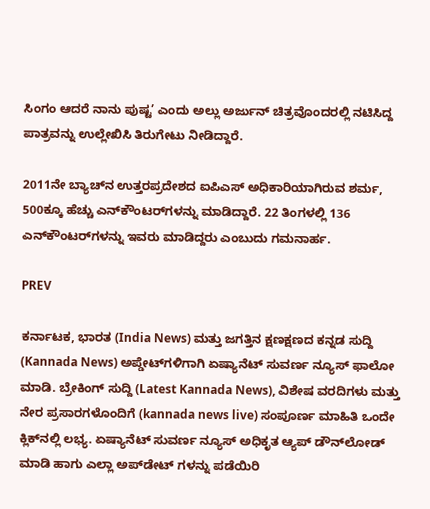ಸಿಂಗಂ ಆದರೆ ನಾನು ಪುಷ್ಟ’ ಎಂದು ಅಲ್ಲು ಅರ್ಜುನ್‌ ಚಿತ್ರವೊಂದರಲ್ಲಿ ನಟಿಸಿದ್ದ ಪಾತ್ರವನ್ನು ಉಲ್ಲೇಖಿಸಿ ತಿರುಗೇಟು ನೀಡಿದ್ದಾರೆ.

2011ನೇ ಬ್ಯಾಚ್‌ನ ಉತ್ತರಪ್ರದೇಶದ ಐಪಿಎಸ್‌ ಅಧಿಕಾರಿಯಾಗಿರುವ ಶರ್ಮ, 500ಕ್ಕೂ ಹೆಚ್ಚು ಎನ್‌ಕೌಂಟರ್‌ಗಳನ್ನು ಮಾಡಿದ್ದಾರೆ. 22 ತಿಂಗಳಲ್ಲಿ 136 ಎನ್‌ಕೌಂಟರ್‌ಗಳನ್ನು ಇವರು ಮಾಡಿದ್ದರು ಎಂಬುದು ಗಮನಾರ್ಹ.

PREV

ಕರ್ನಾಟಕ, ಭಾರತ (India News) ಮತ್ತು ಜಗತ್ತಿನ ಕ್ಷಣಕ್ಷಣದ ಕನ್ನಡ ಸುದ್ದಿ (Kannada News) ಅಪ್ಡೇಟ್‌ಗಳಿಗಾಗಿ ಏಷ್ಯಾನೆಟ್ ಸುವರ್ಣ ನ್ಯೂಸ್‌ ಫಾಲೋ ಮಾಡಿ. ಬ್ರೇಕಿಂಗ್ ಸುದ್ದಿ (Latest Kannada News), ವಿಶೇಷ ವರದಿಗಳು ಮತ್ತು ನೇರ ಪ್ರಸಾರಗಳೊಂದಿಗೆ (kannada news live) ಸಂಪೂರ್ಣ ಮಾಹಿತಿ ಒಂದೇ ಕ್ಲಿಕ್‌ನಲ್ಲಿ ಲಭ್ಯ. ಏಷ್ಯಾನೆಟ್ ಸುವರ್ಣ ನ್ಯೂಸ್ ಅಧಿಕೃತ ಆ್ಯಪ್ ಡೌನ್‌ಲೋಡ್ ಮಾಡಿ ಹಾಗು ಎಲ್ಲಾ ಅಪ್‌ಡೇಟ್ ಗಳನ್ನು ಪಡೆಯಿರಿ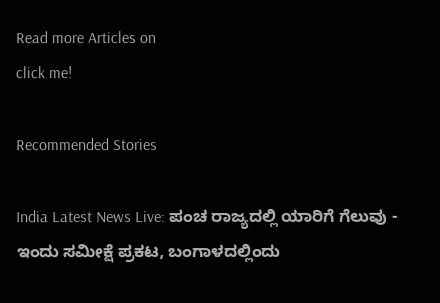Read more Articles on
click me!

Recommended Stories

India Latest News Live: ಪಂಚ ರಾಜ್ಯದಲ್ಲಿ ಯಾರಿಗೆ ಗೆಲುವು - ಇಂದು ಸಮೀಕ್ಷೆ ಪ್ರಕಟ, ಬಂಗಾಳದಲ್ಲಿಂದು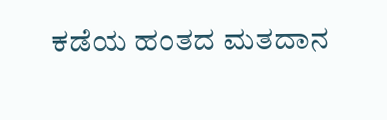ಕಡೆಯ ಹಂತದ ಮತದಾನ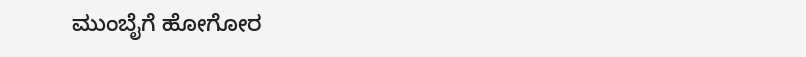ಮುಂಬೈಗೆ ಹೋಗೋರ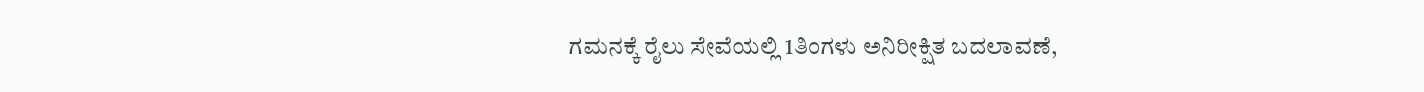ಗಮನಕ್ಕೆ ರೈಲು ಸೇವೆಯಲ್ಲಿ 1ತಿಂಗಳು ಅನಿರೀಕ್ಷಿತ ಬದಲಾವಣೆ,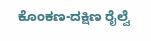ಕೊಂಕಣ-ದಕ್ಷಿಣ ರೈಲ್ವೆ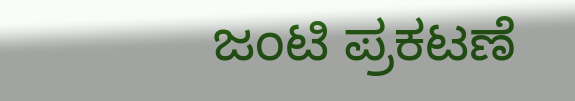ಜಂಟಿ ಪ್ರಕಟಣೆ